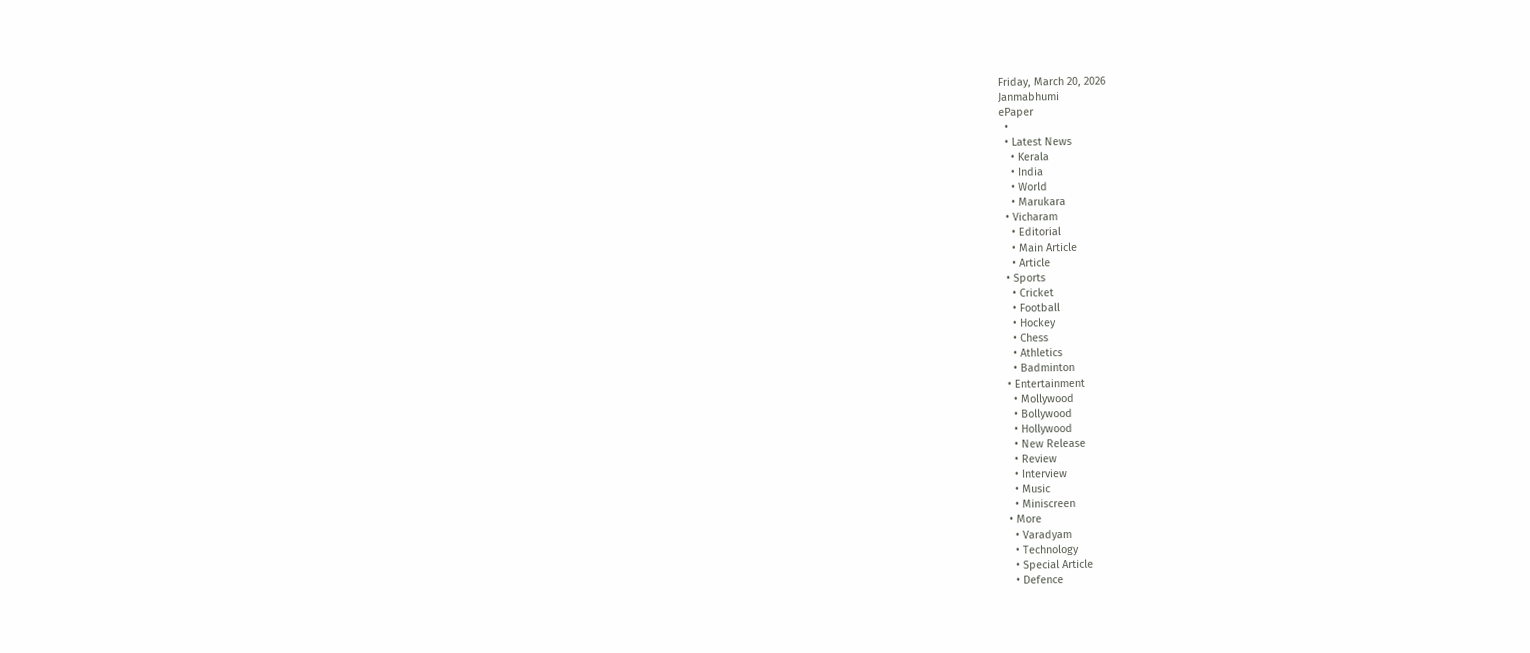Friday, March 20, 2026
Janmabhumi
ePaper
  •
  • Latest News
    • Kerala
    • India
    • World
    • Marukara
  • Vicharam
    • Editorial
    • Main Article
    • Article
  • Sports
    • Cricket
    • Football
    • Hockey
    • Chess
    • Athletics
    • Badminton
  • Entertainment
    • Mollywood
    • Bollywood
    • Hollywood
    • New Release
    • Review
    • Interview
    • Music
    • Miniscreen
  • More
    • Varadyam
    • Technology
    • Special Article
    • Defence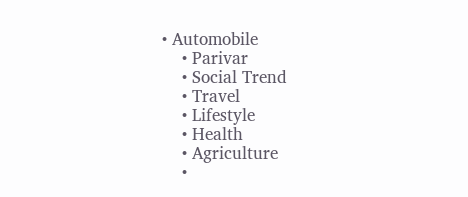• Automobile
    • Parivar
    • Social Trend
    • Travel
    • Lifestyle
    • Health
    • Agriculture
    •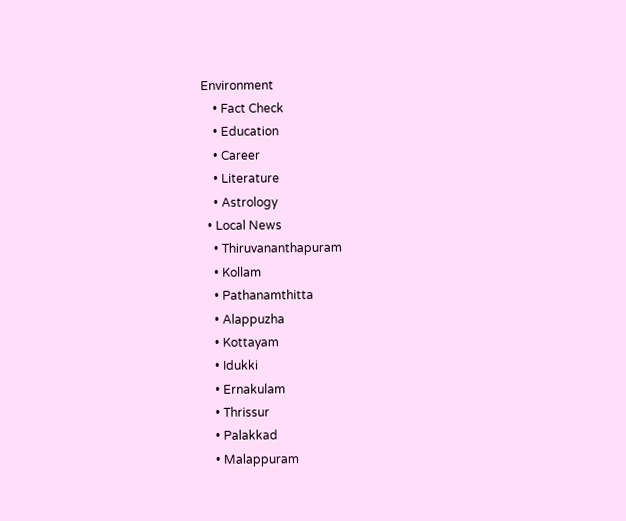Environment
    • Fact Check
    • Education
    • Career
    • Literature
    • Astrology
  • Local News
    • Thiruvananthapuram
    • Kollam
    • Pathanamthitta
    • Alappuzha
    • Kottayam
    • Idukki
    • Ernakulam
    • Thrissur
    • Palakkad
    • Malappuram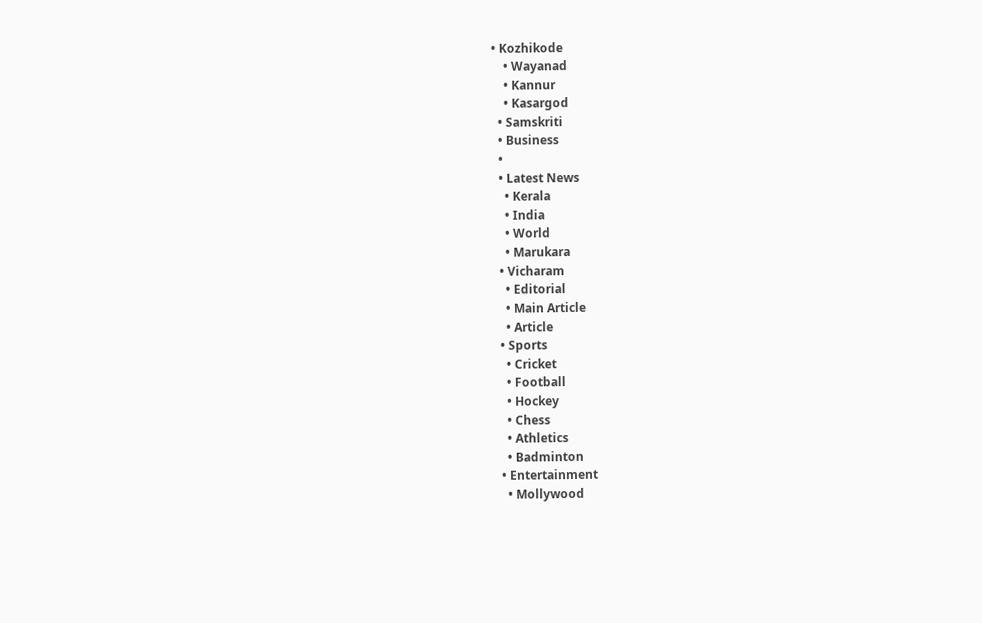• Kozhikode
    • Wayanad
    • Kannur
    • Kasargod
  • Samskriti
  • Business
  •
  • Latest News
    • Kerala
    • India
    • World
    • Marukara
  • Vicharam
    • Editorial
    • Main Article
    • Article
  • Sports
    • Cricket
    • Football
    • Hockey
    • Chess
    • Athletics
    • Badminton
  • Entertainment
    • Mollywood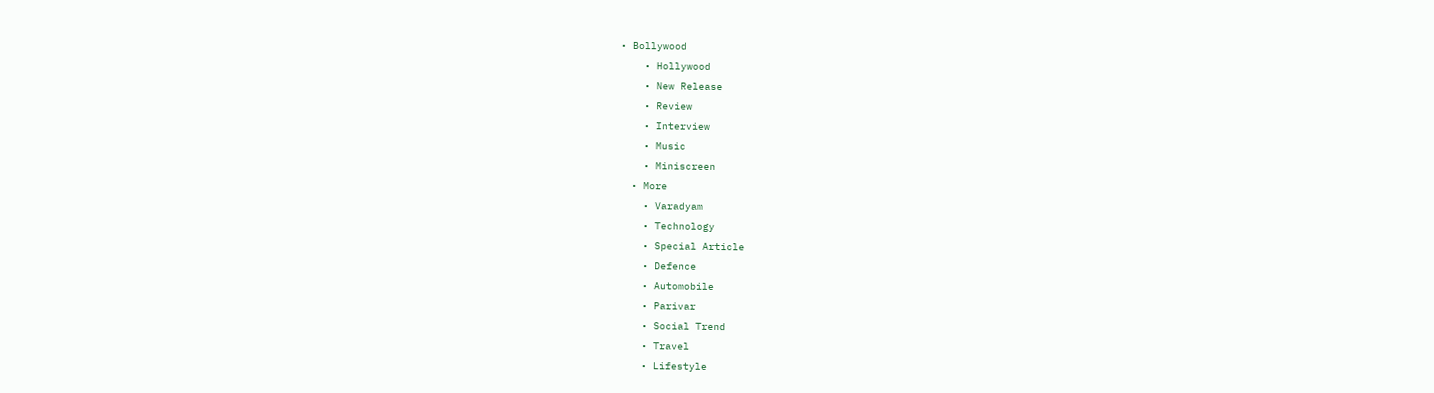• Bollywood
    • Hollywood
    • New Release
    • Review
    • Interview
    • Music
    • Miniscreen
  • More
    • Varadyam
    • Technology
    • Special Article
    • Defence
    • Automobile
    • Parivar
    • Social Trend
    • Travel
    • Lifestyle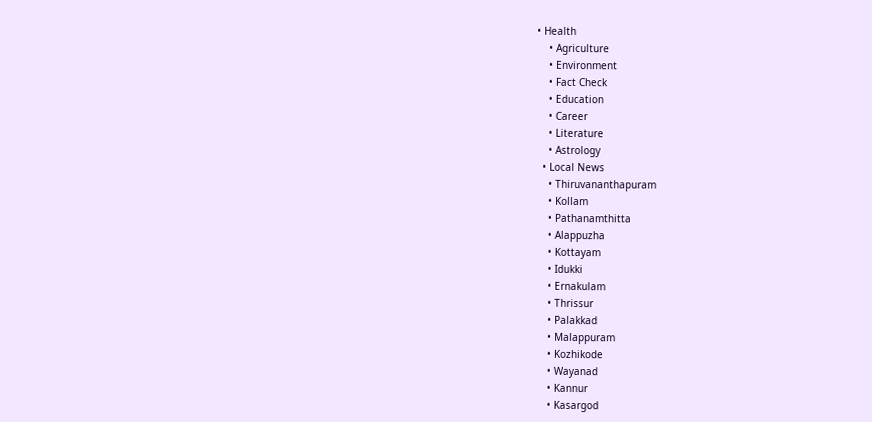• Health
    • Agriculture
    • Environment
    • Fact Check
    • Education
    • Career
    • Literature
    • Astrology
  • Local News
    • Thiruvananthapuram
    • Kollam
    • Pathanamthitta
    • Alappuzha
    • Kottayam
    • Idukki
    • Ernakulam
    • Thrissur
    • Palakkad
    • Malappuram
    • Kozhikode
    • Wayanad
    • Kannur
    • Kasargod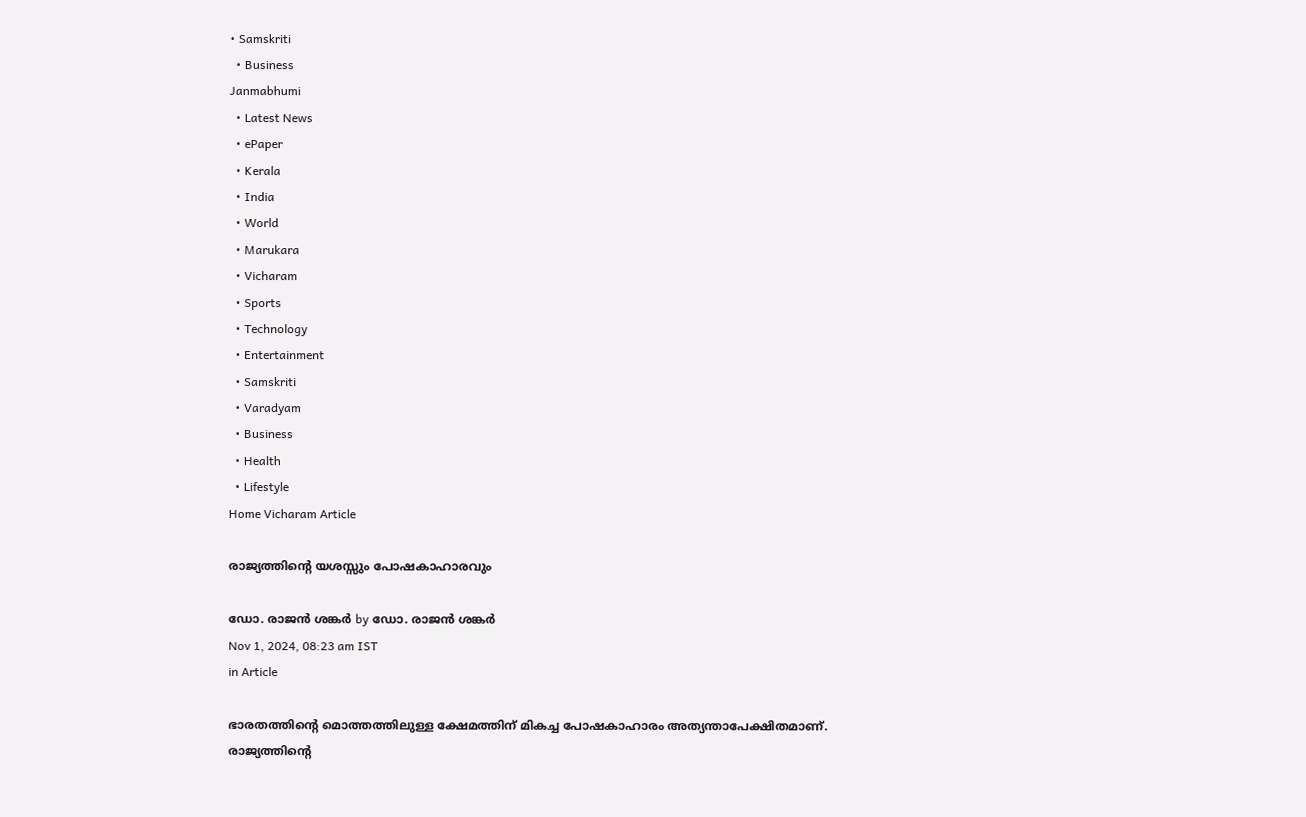• Samskriti
  • Business
Janmabhumi
  • Latest News
  • ePaper
  • Kerala
  • India
  • World
  • Marukara
  • Vicharam
  • Sports
  • Technology
  • Entertainment
  • Samskriti
  • Varadyam
  • Business
  • Health
  • Lifestyle
Home Vicharam Article

രാജ്യത്തിന്റെ യശസ്സും പോഷകാഹാരവും

ഡോ. രാജന്‍ ശങ്കര്‍ by ഡോ. രാജന്‍ ശങ്കര്‍
Nov 1, 2024, 08:23 am IST
in Article

ഭാരതത്തിന്റെ മൊത്തത്തിലുള്ള ക്ഷേമത്തിന് മികച്ച പോഷകാഹാരം അത്യന്താപേക്ഷിതമാണ്. രാജ്യത്തിന്റെ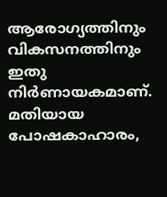ആരോഗ്യത്തിനും വികസനത്തിനും ഇതു നിര്‍ണായകമാണ്. മതിയായ പോഷകാഹാരം,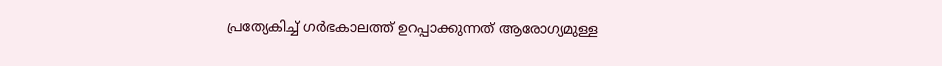പ്രത്യേകിച്ച് ഗര്‍ഭകാലത്ത് ഉറപ്പാക്കുന്നത് ആരോഗ്യമുള്ള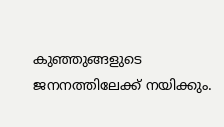കുഞ്ഞുങ്ങളുടെ ജനനത്തിലേക്ക് നയിക്കും.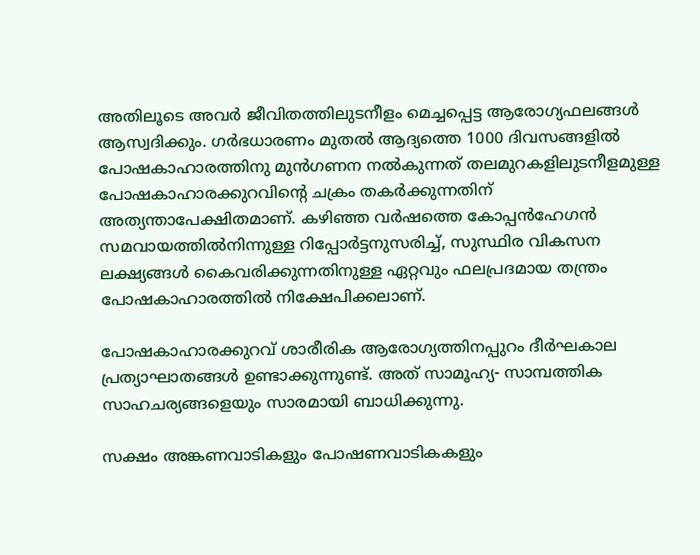അതിലൂടെ അവര്‍ ജീവിതത്തിലുടനീളം മെച്ചപ്പെട്ട ആരോഗ്യഫലങ്ങള്‍ ആസ്വദിക്കും. ഗര്‍ഭധാരണം മുതല്‍ ആദ്യത്തെ 1000 ദിവസങ്ങളില്‍ പോഷകാഹാരത്തിനു മുന്‍ഗണന നല്‍കുന്നത് തലമുറകളിലുടനീളമുള്ള പോഷകാഹാരക്കുറവിന്റെ ചക്രം തകര്‍ക്കുന്നതിന് അത്യന്താപേക്ഷിതമാണ്. കഴിഞ്ഞ വര്‍ഷത്തെ കോപ്പന്‍ഹേഗന്‍ സമവായത്തില്‍നിന്നുള്ള റിപ്പോര്‍ട്ടനുസരിച്ച്, സുസ്ഥിര വികസന ലക്ഷ്യങ്ങള്‍ കൈവരിക്കുന്നതിനുള്ള ഏറ്റവും ഫലപ്രദമായ തന്ത്രം പോഷകാഹാരത്തില്‍ നിക്ഷേപിക്കലാണ്.

പോഷകാഹാരക്കുറവ് ശാരീരിക ആരോഗ്യത്തിനപ്പുറം ദീര്‍ഘകാല പ്രത്യാഘാതങ്ങള്‍ ഉണ്ടാക്കുന്നുണ്ട്. അത് സാമൂഹ്യ- സാമ്പത്തിക സാഹചര്യങ്ങളെയും സാരമായി ബാധിക്കുന്നു.

സക്ഷം അങ്കണവാടികളും പോഷണവാടികകളും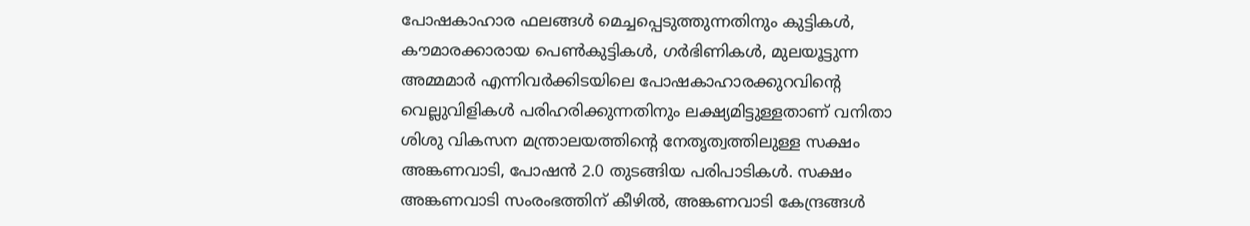പോഷകാഹാര ഫലങ്ങള്‍ മെച്ചപ്പെടുത്തുന്നതിനും കുട്ടികള്‍, കൗമാരക്കാരായ പെണ്‍കുട്ടികള്‍, ഗര്‍ഭിണികള്‍, മുലയൂട്ടുന്ന അമ്മമാര്‍ എന്നിവര്‍ക്കിടയിലെ പോഷകാഹാരക്കുറവിന്റെ വെല്ലുവിളികള്‍ പരിഹരിക്കുന്നതിനും ലക്ഷ്യമിട്ടുള്ളതാണ് വനിതാ ശിശു വികസന മന്ത്രാലയത്തിന്റെ നേതൃത്വത്തിലുള്ള സക്ഷം അങ്കണവാടി, പോഷന്‍ 2.0 തുടങ്ങിയ പരിപാടികള്‍. സക്ഷം അങ്കണവാടി സംരംഭത്തിന് കീഴില്‍, അങ്കണവാടി കേന്ദ്രങ്ങള്‍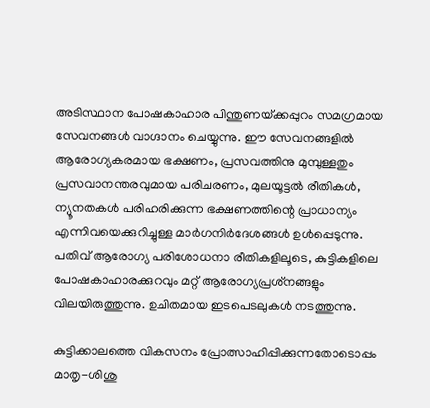അടിസ്ഥാന പോഷകാഹാര പിന്തുണയ്‌ക്കപ്പുറം സമഗ്രമായ സേവനങ്ങള്‍ വാഗ്ദാനം ചെയ്യുന്നു. ഈ സേവനങ്ങളില്‍ ആരോഗ്യകരമായ ഭക്ഷണം, പ്രസവത്തിനു മുമ്പുള്ളതും പ്രസവാനന്തരവുമായ പരിചരണം, മുലയൂട്ടല്‍ രീതികള്‍, ന്യൂനതകള്‍ പരിഹരിക്കുന്ന ഭക്ഷണത്തിന്റെ പ്രാധാന്യം എന്നിവയെക്കുറിച്ചുള്ള മാര്‍ഗനിര്‍ദേശങ്ങള്‍ ഉള്‍പ്പെടുന്നു. പതിവ് ആരോഗ്യ പരിശോധനാ രീതികളിലൂടെ, കുട്ടികളിലെ പോഷകാഹാരക്കുറവും മറ്റ് ആരോഗ്യപ്രശ്‌നങ്ങളും വിലയിരുത്തുന്നു. ഉചിതമായ ഇടപെടലുകള്‍ നടത്തുന്നു.

കുട്ടിക്കാലത്തെ വികസനം പ്രോത്സാഹിപ്പിക്കുന്നതോടൊപ്പം മാതൃ-ശിശു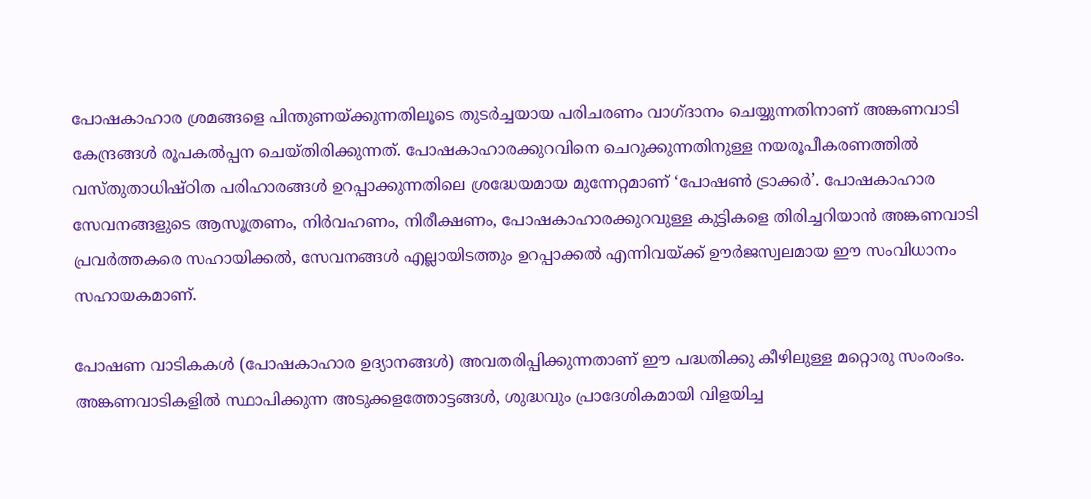പോഷകാഹാര ശ്രമങ്ങളെ പിന്തുണയ്‌ക്കുന്നതിലൂടെ തുടര്‍ച്ചയായ പരിചരണം വാഗ്ദാനം ചെയ്യുന്നതിനാണ് അങ്കണവാടി കേന്ദ്രങ്ങള്‍ രൂപകല്‍പ്പന ചെയ്തിരിക്കുന്നത്. പോഷകാഹാരക്കുറവിനെ ചെറുക്കുന്നതിനുള്ള നയരൂപീകരണത്തില്‍ വസ്തുതാധിഷ്ഠിത പരിഹാരങ്ങള്‍ ഉറപ്പാക്കുന്നതിലെ ശ്രദ്ധേയമായ മുന്നേറ്റമാണ് ‘പോഷണ്‍ ട്രാക്കര്‍’. പോഷകാഹാര സേവനങ്ങളുടെ ആസൂത്രണം, നിര്‍വഹണം, നിരീക്ഷണം, പോഷകാഹാരക്കുറവുള്ള കുട്ടികളെ തിരിച്ചറിയാന്‍ അങ്കണവാടി പ്രവര്‍ത്തകരെ സഹായിക്കല്‍, സേവനങ്ങള്‍ എല്ലായിടത്തും ഉറപ്പാക്കല്‍ എന്നിവയ്‌ക്ക് ഊര്‍ജസ്വലമായ ഈ സംവിധാനം സഹായകമാണ്.

പോഷണ വാടികകള്‍ (പോഷകാഹാര ഉദ്യാനങ്ങള്‍) അവതരിപ്പിക്കുന്നതാണ് ഈ പദ്ധതിക്കു കീഴിലുള്ള മറ്റൊരു സംരംഭം. അങ്കണവാടികളില്‍ സ്ഥാപിക്കുന്ന അടുക്കളത്തോട്ടങ്ങള്‍, ശുദ്ധവും പ്രാദേശികമായി വിളയിച്ച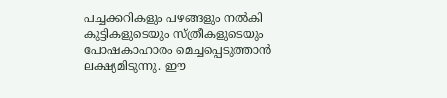പച്ചക്കറികളും പഴങ്ങളും നല്‍കി കുട്ടികളുടെയും സ്ത്രീകളുടെയും പോഷകാഹാരം മെച്ചപ്പെടുത്താന്‍ ലക്ഷ്യമിടുന്നു. ഈ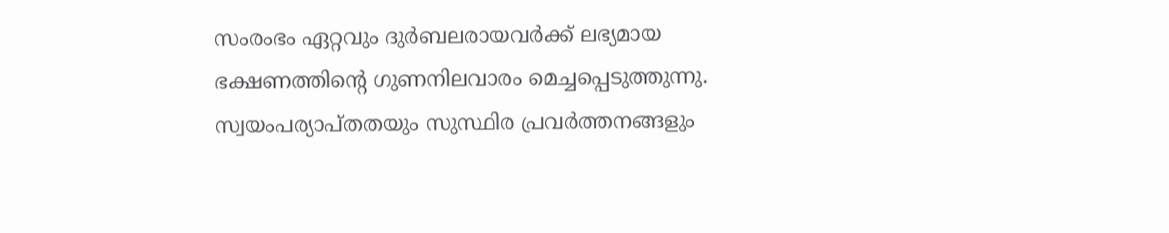സംരംഭം ഏറ്റവും ദുര്‍ബലരായവര്‍ക്ക് ലഭ്യമായ ഭക്ഷണത്തിന്റെ ഗുണനിലവാരം മെച്ചപ്പെടുത്തുന്നു. സ്വയംപര്യാപ്തതയും സുസ്ഥിര പ്രവര്‍ത്തനങ്ങളും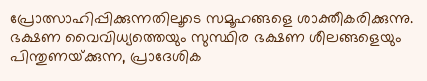പ്രോത്സാഹിപ്പിക്കുന്നതിലൂടെ സമൂഹങ്ങളെ ശാക്തീകരിക്കുന്നു. ഭക്ഷണ വൈവിധ്യത്തെയും സുസ്ഥിര ഭക്ഷണ ശീലങ്ങളെയും പിന്തുണയ്‌ക്കുന്ന, പ്രാദേശിക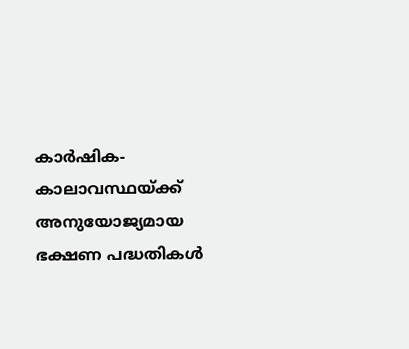കാര്‍ഷിക-കാലാവസ്ഥയ്‌ക്ക് അനുയോജ്യമായ ഭക്ഷണ പദ്ധതികള്‍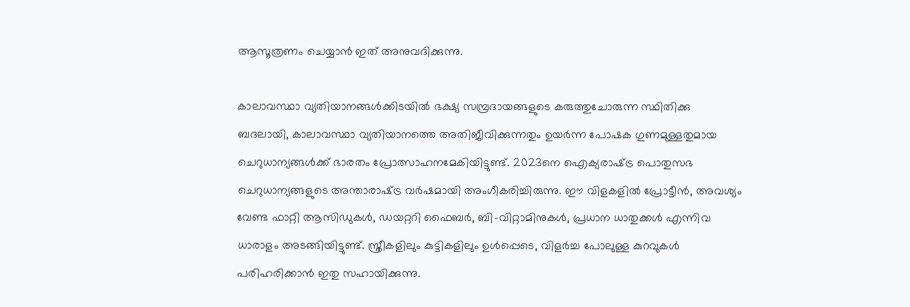ആസൂത്രണം ചെയ്യാന്‍ ഇത് അനുവദിക്കുന്നു.

കാലാവസ്ഥാ വ്യതിയാനങ്ങള്‍ക്കിടയില്‍ ഭക്ഷ്യ സമ്പ്രദായങ്ങളുടെ കരുത്തുചോരുന്ന സ്ഥിതിക്കു ബദലായി, കാലാവസ്ഥാ വ്യതിയാനത്തെ അതിജീവിക്കുന്നതും ഉയര്‍ന്ന പോഷക ഗുണമുള്ളതുമായ ചെറുധാന്യങ്ങള്‍ക്ക് ഭാരതം പ്രോത്സാഹനമേകിയിട്ടുണ്ട്. 2023നെ ഐക്യരാഷ്‌ട്ര പൊതുസഭ ചെറുധാന്യങ്ങളുടെ അന്താരാഷ്‌ട്ര വര്‍ഷമായി അംഗീകരിച്ചിരുന്നു. ഈ വിളകളില്‍ പ്രോട്ടീന്‍, അവശ്യം വേണ്ട ഫാറ്റി ആസിഡുകള്‍, ഡയറ്ററി ഫൈബര്‍, ബി-വിറ്റാമിനുകള്‍, പ്രധാന ധാതുക്കള്‍ എന്നിവ ധാരാളം അടങ്ങിയിട്ടുണ്ട്. സ്ത്രീകളിലും കുട്ടികളിലും ഉള്‍പ്പെടെ, വിളര്‍ച്ച പോലുള്ള കുറവുകള്‍ പരിഹരിക്കാന്‍ ഇതു സഹായിക്കുന്നു.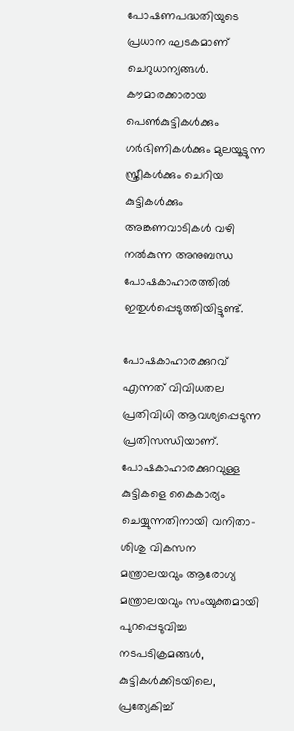പോഷണപദ്ധതിയുടെ പ്രധാന ഘടകമാണ് ചെറുധാന്യങ്ങള്‍. കൗമാരക്കാരായ പെണ്‍കുട്ടികള്‍ക്കും ഗര്‍ഭിണികള്‍ക്കും മുലയൂട്ടുന്ന സ്ത്രീകള്‍ക്കും ചെറിയ കുട്ടികള്‍ക്കും അങ്കണവാടികള്‍ വഴി നല്‍കുന്ന അനുബന്ധ പോഷകാഹാരത്തില്‍ ഇതുള്‍പ്പെടുത്തിയിട്ടുണ്ട്.

പോഷകാഹാരക്കുറവ് എന്നത് വിവിധതല പ്രതിവിധി ആവശ്യപ്പെടുന്ന പ്രതിസന്ധിയാണ്. പോഷകാഹാരക്കുറവുള്ള കുട്ടികളെ കൈകാര്യം ചെയ്യുന്നതിനായി വനിതാ-ശിശു വികസന മന്ത്രാലയവും ആരോഗ്യ മന്ത്രാലയവും സംയുക്തമായി പുറപ്പെടുവിച്ച നടപടിക്രമങ്ങള്‍, കുട്ടികള്‍ക്കിടയിലെ, പ്രത്യേകിച്ച്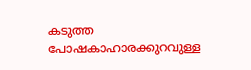കടുത്ത പോഷകാഹാരക്കുറവുള്ള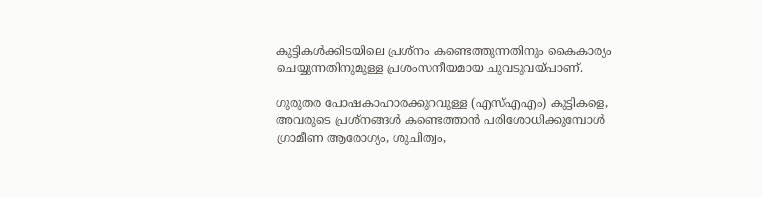കുട്ടികള്‍ക്കിടയിലെ പ്രശ്‌നം കണ്ടെത്തുന്നതിനും കൈകാര്യം ചെയ്യുന്നതിനുമുള്ള പ്രശംസനീയമായ ചുവടുവയ്‌പാണ്.

ഗുരുതര പോഷകാഹാരക്കുറവുള്ള (എസ്എഎം) കുട്ടികളെ, അവരുടെ പ്രശ്‌നങ്ങള്‍ കണ്ടെത്താന്‍ പരിശോധിക്കുമ്പോള്‍ ഗ്രാമീണ ആരോഗ്യം, ശുചിത്വം,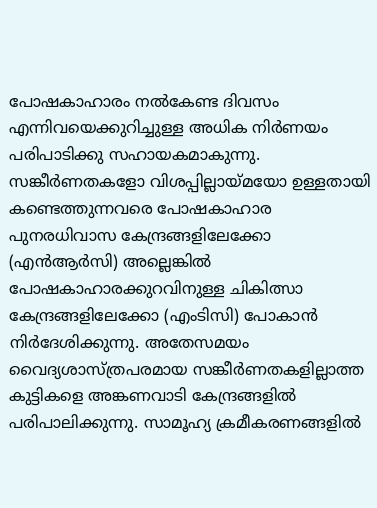പോഷകാഹാരം നല്‍കേണ്ട ദിവസം എന്നിവയെക്കുറിച്ചുള്ള അധിക നിര്‍ണയം പരിപാടിക്കു സഹായകമാകുന്നു. സങ്കീര്‍ണതകളോ വിശപ്പില്ലായ്‌മയോ ഉള്ളതായി കണ്ടെത്തുന്നവരെ പോഷകാഹാര പുനരധിവാസ കേന്ദ്രങ്ങളിലേക്കോ (എന്‍ആര്‍സി) അല്ലെങ്കില്‍ പോഷകാഹാരക്കുറവിനുള്ള ചികിത്സാ കേന്ദ്രങ്ങളിലേക്കോ (എംടിസി) പോകാന്‍ നിര്‍ദേശിക്കുന്നു. അതേസമയം വൈദ്യശാസ്ത്രപരമായ സങ്കീര്‍ണതകളില്ലാത്ത കുട്ടികളെ അങ്കണവാടി കേന്ദ്രങ്ങളില്‍ പരിപാലിക്കുന്നു. സാമൂഹ്യ ക്രമീകരണങ്ങളില്‍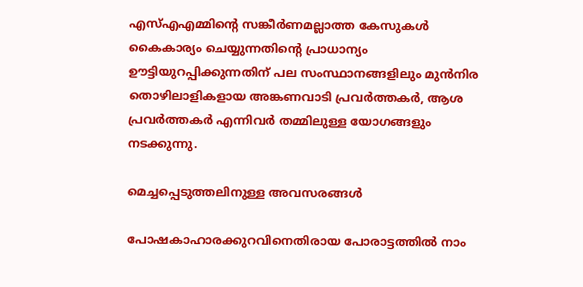എസ്എഎമ്മിന്റെ സങ്കീര്‍ണമല്ലാത്ത കേസുകള്‍ കൈകാര്യം ചെയ്യുന്നതിന്റെ പ്രാധാന്യം ഊട്ടിയുറപ്പിക്കുന്നതിന് പല സംസ്ഥാനങ്ങളിലും മുന്‍നിര തൊഴിലാളികളായ അങ്കണവാടി പ്രവര്‍ത്തകര്‍, ആശ പ്രവര്‍ത്തകര്‍ എന്നിവര്‍ തമ്മിലുള്ള യോഗങ്ങളും നടക്കുന്നു.

മെച്ചപ്പെടുത്തലിനുള്ള അവസരങ്ങള്‍

പോഷകാഹാരക്കുറവിനെതിരായ പോരാട്ടത്തില്‍ നാം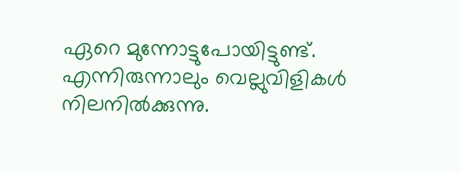ഏറെ മുന്നോട്ടുപോയിട്ടുണ്ട്. എന്നിരുന്നാലും വെല്ലുവിളികള്‍ നിലനില്‍ക്കുന്നു.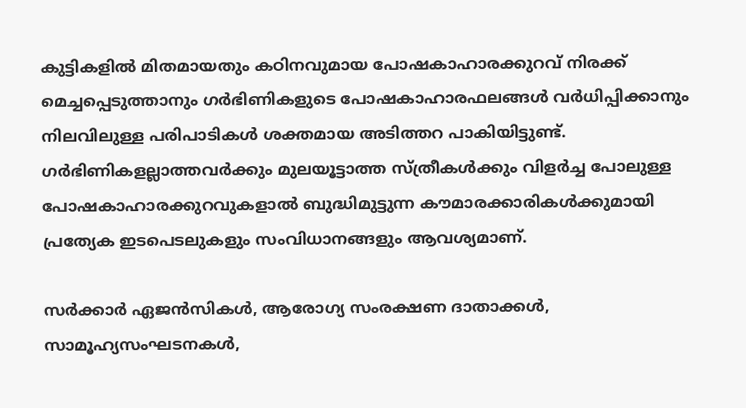കുട്ടികളില്‍ മിതമായതും കഠിനവുമായ പോഷകാഹാരക്കുറവ് നിരക്ക് മെച്ചപ്പെടുത്താനും ഗര്‍ഭിണികളുടെ പോഷകാഹാരഫലങ്ങള്‍ വര്‍ധിപ്പിക്കാനും നിലവിലുള്ള പരിപാടികള്‍ ശക്തമായ അടിത്തറ പാകിയിട്ടുണ്ട്. ഗര്‍ഭിണികളല്ലാത്തവര്‍ക്കും മുലയൂട്ടാത്ത സ്ത്രീകള്‍ക്കും വിളര്‍ച്ച പോലുള്ള പോഷകാഹാരക്കുറവുകളാല്‍ ബുദ്ധിമുട്ടുന്ന കൗമാരക്കാരികള്‍ക്കുമായി പ്രത്യേക ഇടപെടലുകളും സംവിധാനങ്ങളും ആവശ്യമാണ്.

സര്‍ക്കാര്‍ ഏജന്‍സികള്‍, ആരോഗ്യ സംരക്ഷണ ദാതാക്കള്‍, സാമൂഹ്യസംഘടനകള്‍,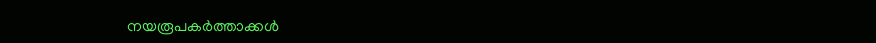നയരൂപകര്‍ത്താക്കള്‍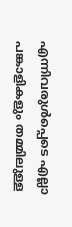എന്നിവരുള്‍പ്പെടെ എല്ലാ പങ്കാളികളും തമ്മിലുള്ള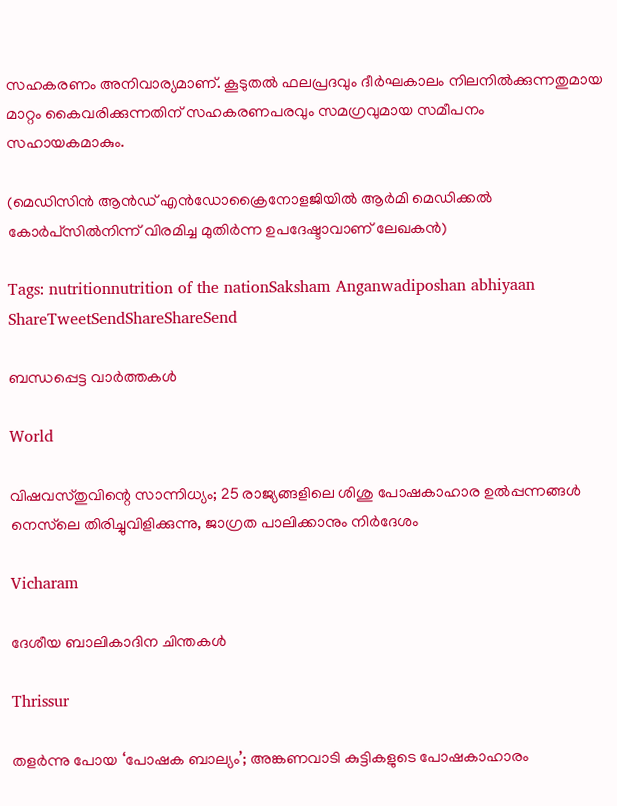സഹകരണം അനിവാര്യമാണ്. കൂടുതല്‍ ഫലപ്രദവും ദീര്‍ഘകാലം നിലനില്‍ക്കുന്നതുമായ മാറ്റം കൈവരിക്കുന്നതിന് സഹകരണപരവും സമഗ്രവുമായ സമീപനം സഹായകമാകും.

(മെഡിസിന്‍ ആന്‍ഡ് എന്‍ഡോക്രൈനോളജിയില്‍ ആര്‍മി മെഡിക്കല്‍ കോര്‍പ്‌സില്‍നിന്ന് വിരമിച്ച മുതിര്‍ന്ന ഉപദേഷ്ടാവാണ് ലേഖകന്‍)

Tags: nutritionnutrition of the nationSaksham Anganwadiposhan abhiyaan
ShareTweetSendShareShareSend

ബന്ധപ്പെട്ട വാര്‍ത്തകള്‍

World

വിഷവസ്തുവിന്റെ സാന്നിധ്യം; 25 രാജ്യങ്ങളിലെ ശിശു പോഷകാഹാര ഉൽപ്പന്നങ്ങൾ നെസ്‌ലെ തിരിച്ചുവിളിക്കുന്നു, ജാഗ്രത പാലിക്കാനും നിർദേശം

Vicharam

ദേശീയ ബാലികാദിന ചിന്തകള്‍

Thrissur

തളര്‍ന്നു പോയ ‘പോഷക ബാല്യം’; അങ്കണവാടി കുട്ടികളുടെ പോഷകാഹാരം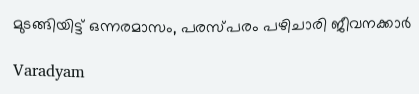മുടങ്ങിയിട്ട് ഒന്നരമാസം, പരസ്പരം പഴിചാരി ജീവനക്കാർ

Varadyam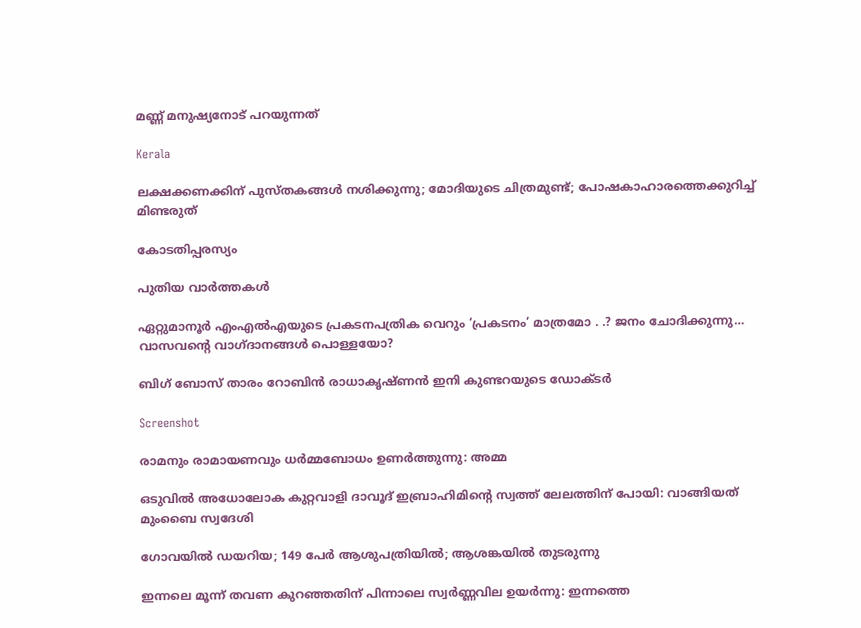മണ്ണ് മനുഷ്യനോട് പറയുന്നത്

Kerala

ലക്ഷക്കണക്കിന് പുസ്തകങ്ങള്‍ നശിക്കുന്നു; മോദിയുടെ ചിത്രമുണ്ട്; പോഷകാഹാരത്തെക്കുറിച്ച് മിണ്ടരുത്

കോടതിപ്പരസ്യം

പുതിയ വാര്‍ത്തകള്‍

ഏറ്റുമാനൂര്‍ എംഎല്‍എയുടെ പ്രകടനപത്രിക വെറും ‘പ്രകടനം’ മാത്രമോ . .? ജനം ചോദിക്കുന്നു… വാസവന്റെ വാഗ്ദാനങ്ങള്‍ പൊള്ളയോ?

ബിഗ് ബോസ് താരം റോബിന്‍ രാധാകൃഷ്ണൻ ഇനി കുണ്ടറയുടെ ഡോക്ടര്‍

Screenshot

രാമനും രാമായണവും ധർമ്മബോധം ഉണർത്തുന്നു: അമ്മ

ഒടുവിൽ അധോലോക കുറ്റവാളി ദാവൂദ് ഇബ്രാഹിമിന്റെ സ്വത്ത് ലേലത്തിന് പോയി: വാങ്ങിയത് മുംബൈ സ്വദേശി

ഗോവയിൽ ഡയറിയ; 149 പേർ ആശുപത്രിയിൽ; ആശങ്കയിൽ തുടരുന്നു

ഇന്നലെ മൂന്ന് തവണ കുറഞ്ഞതിന് പിന്നാലെ സ്വർണ്ണവില ഉയർന്നു: ഇന്നത്തെ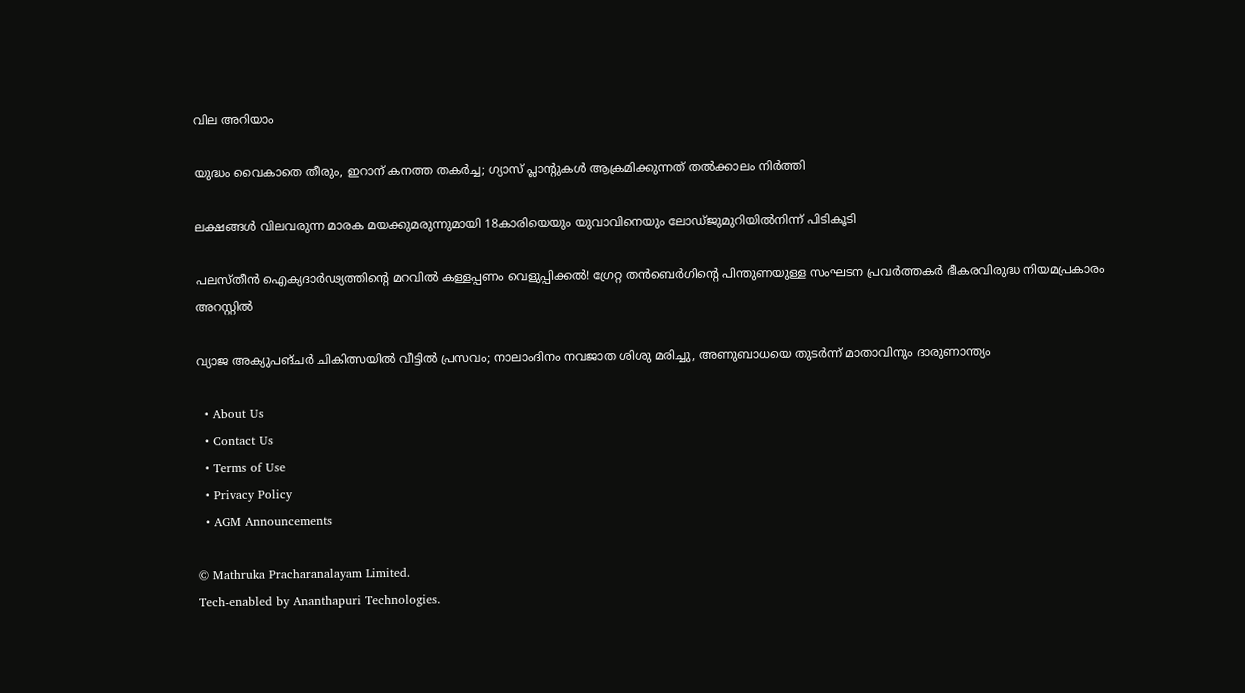വില അറിയാം

യുദ്ധം വൈകാതെ തീരും, ഇറാന് കനത്ത തകർച്ച; ഗ്യാസ് പ്ലാന്റുകൾ ആക്രമിക്കുന്നത് തൽക്കാലം നിർത്തി

ലക്ഷങ്ങൾ വിലവരുന്ന മാരക മയക്കുമരുന്നുമായി 18കാരിയെയും യുവാവിനെയും ലോഡ്ജുമുറിയിൽനിന്ന് പിടികൂടി

പലസ്തീൻ ഐക്യദാർഢ്യത്തിന്റെ മറവിൽ കള്ളപ്പണം വെളുപ്പിക്കൽ! ഗ്രേറ്റ തന്‍ബെര്‍ഗിന്റെ പിന്തുണയുള്ള സംഘടന പ്രവർത്തകർ ഭീകരവിരുദ്ധ നിയമപ്രകാരം അറസ്റ്റിൽ

വ്യാജ അക്യുപങ്ചർ ചികിത്സയിൽ വീട്ടിൽ പ്രസവം; നാലാംദിനം നവജാത ശിശു മരിച്ചു, അണുബാധയെ തുടർന്ന് മാതാവിനും ദാരുണാന്ത്യം

  • About Us
  • Contact Us
  • Terms of Use
  • Privacy Policy
  • AGM Announcements

© Mathruka Pracharanalayam Limited.
Tech-enabled by Ananthapuri Technologies.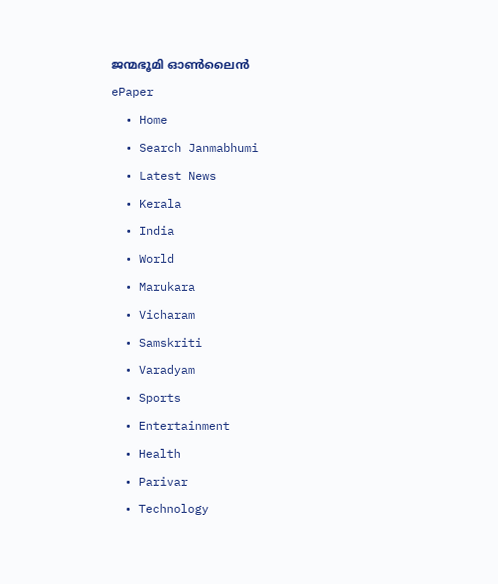ജന്മഭൂമി ഓണ്‍ലൈന്‍
ePaper
  • Home
  • Search Janmabhumi
  • Latest News
  • Kerala
  • India
  • World
  • Marukara
  • Vicharam
  • Samskriti
  • Varadyam
  • Sports
  • Entertainment
  • Health
  • Parivar
  • Technology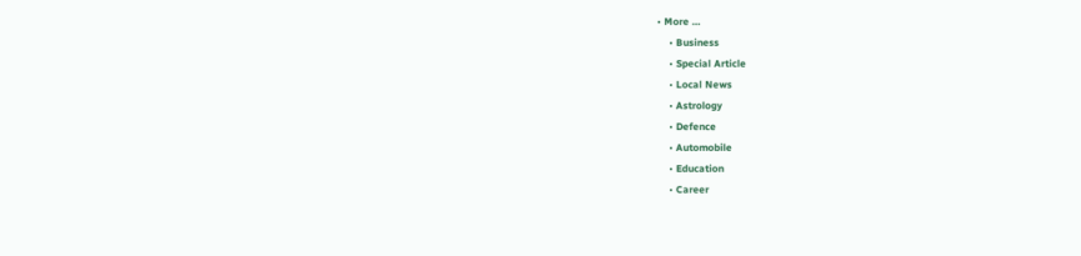• More …
    • Business
    • Special Article
    • Local News
    • Astrology
    • Defence
    • Automobile
    • Education
    • Career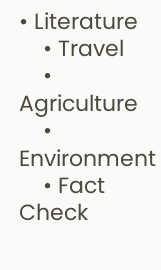• Literature
    • Travel
    • Agriculture
    • Environment
    • Fact Check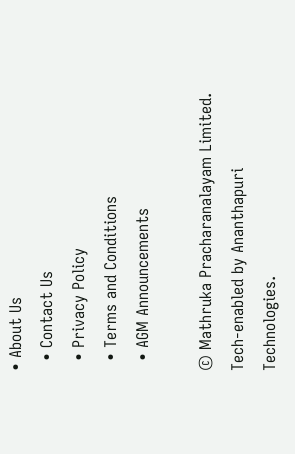• About Us
  • Contact Us
  • Privacy Policy
  • Terms and Conditions
  • AGM Announcements

© Mathruka Pracharanalayam Limited.
Tech-enabled by Ananthapuri Technologies.